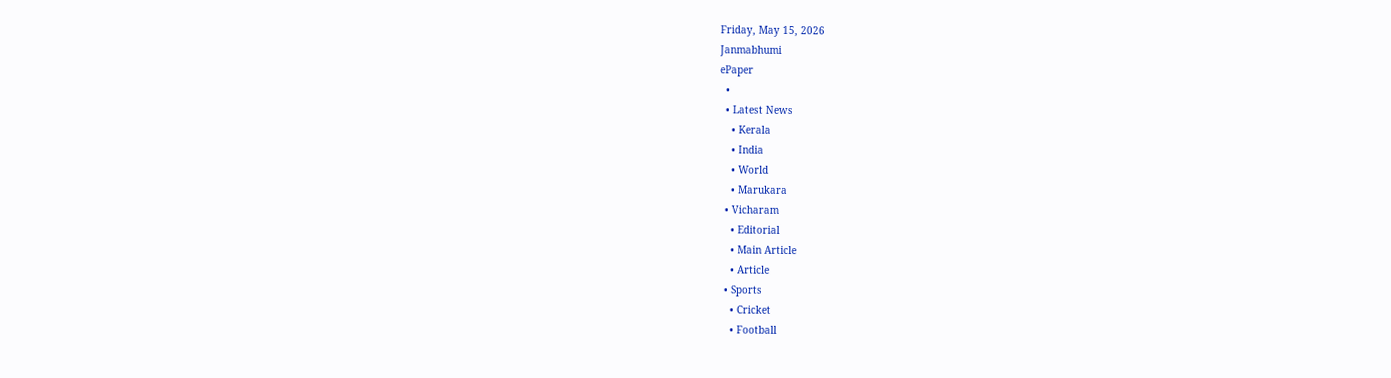Friday, May 15, 2026
Janmabhumi
ePaper
  •
  • Latest News
    • Kerala
    • India
    • World
    • Marukara
  • Vicharam
    • Editorial
    • Main Article
    • Article
  • Sports
    • Cricket
    • Football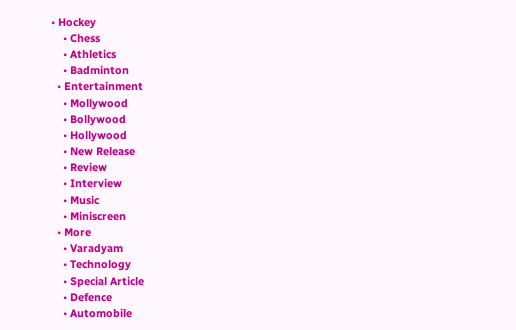• Hockey
    • Chess
    • Athletics
    • Badminton
  • Entertainment
    • Mollywood
    • Bollywood
    • Hollywood
    • New Release
    • Review
    • Interview
    • Music
    • Miniscreen
  • More
    • Varadyam
    • Technology
    • Special Article
    • Defence
    • Automobile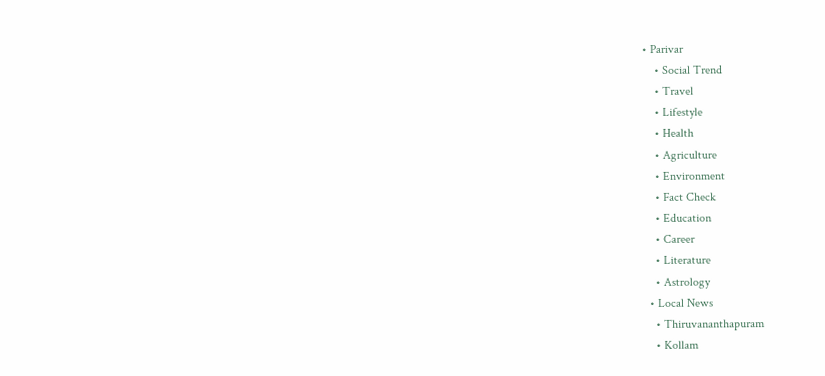• Parivar
    • Social Trend
    • Travel
    • Lifestyle
    • Health
    • Agriculture
    • Environment
    • Fact Check
    • Education
    • Career
    • Literature
    • Astrology
  • Local News
    • Thiruvananthapuram
    • Kollam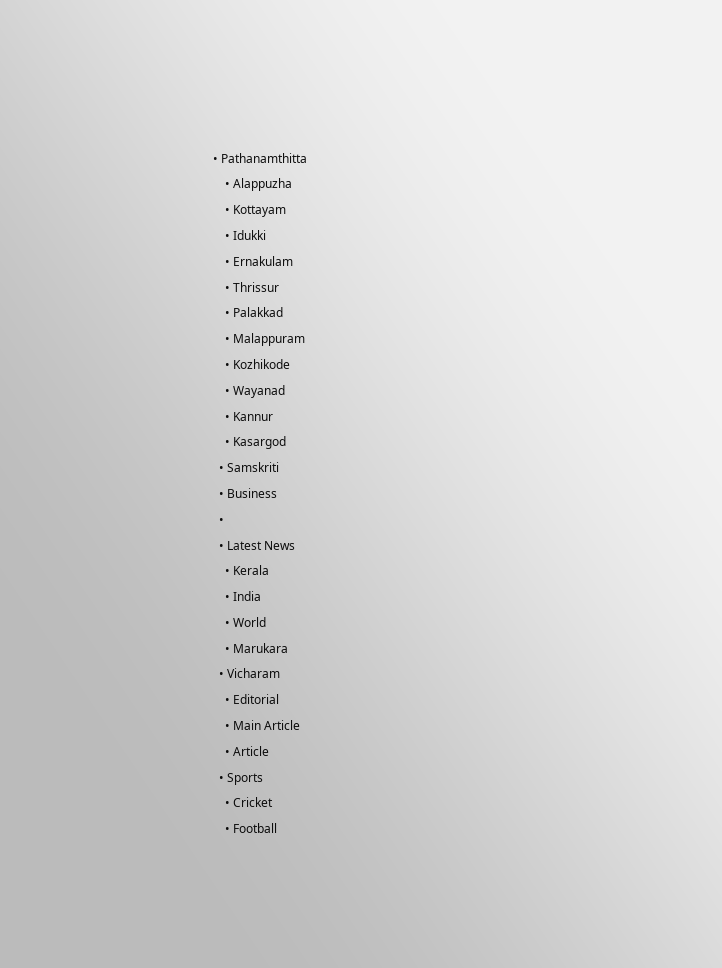• Pathanamthitta
    • Alappuzha
    • Kottayam
    • Idukki
    • Ernakulam
    • Thrissur
    • Palakkad
    • Malappuram
    • Kozhikode
    • Wayanad
    • Kannur
    • Kasargod
  • Samskriti
  • Business
  •
  • Latest News
    • Kerala
    • India
    • World
    • Marukara
  • Vicharam
    • Editorial
    • Main Article
    • Article
  • Sports
    • Cricket
    • Football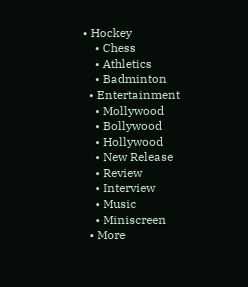• Hockey
    • Chess
    • Athletics
    • Badminton
  • Entertainment
    • Mollywood
    • Bollywood
    • Hollywood
    • New Release
    • Review
    • Interview
    • Music
    • Miniscreen
  • More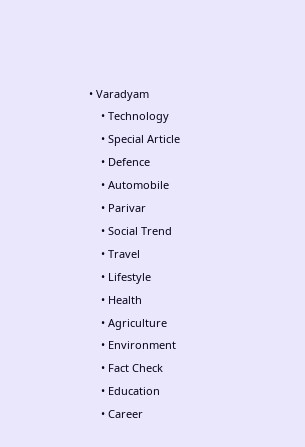• Varadyam
    • Technology
    • Special Article
    • Defence
    • Automobile
    • Parivar
    • Social Trend
    • Travel
    • Lifestyle
    • Health
    • Agriculture
    • Environment
    • Fact Check
    • Education
    • Career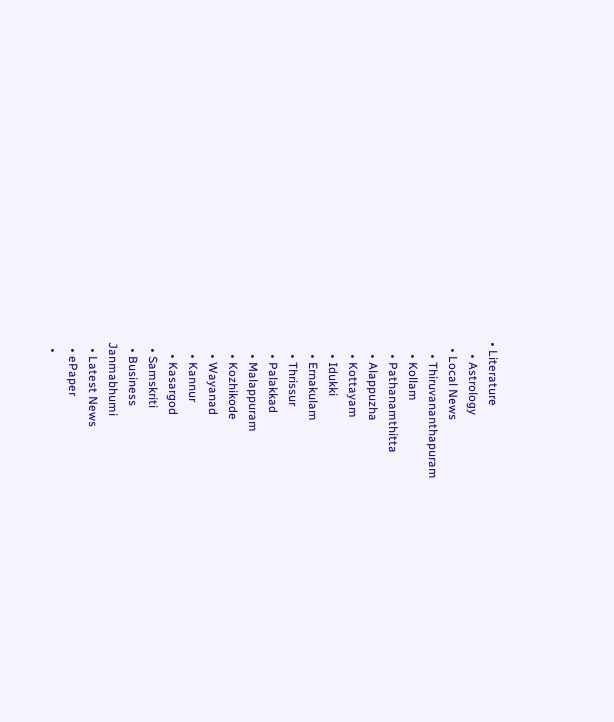• Literature
    • Astrology
  • Local News
    • Thiruvananthapuram
    • Kollam
    • Pathanamthitta
    • Alappuzha
    • Kottayam
    • Idukki
    • Ernakulam
    • Thrissur
    • Palakkad
    • Malappuram
    • Kozhikode
    • Wayanad
    • Kannur
    • Kasargod
  • Samskriti
  • Business
Janmabhumi
  • Latest News
  • ePaper
  •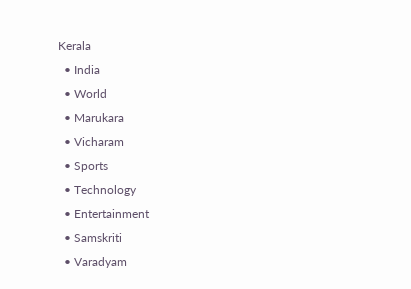Kerala
  • India
  • World
  • Marukara
  • Vicharam
  • Sports
  • Technology
  • Entertainment
  • Samskriti
  • Varadyam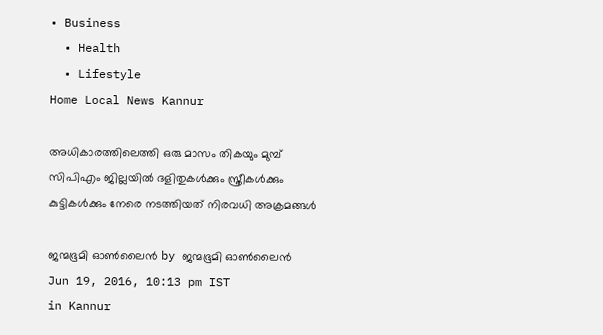• Business
  • Health
  • Lifestyle
Home Local News Kannur

അധികാരത്തിലെത്തി ഒരു മാസം തികയും മുമ്പ് സിപിഎം ജില്ലയില്‍ ദളിതുകള്‍ക്കും സ്ത്രീകള്‍ക്കും കുട്ടികള്‍ക്കും നേരെ നടത്തിയത് നിരവധി അക്രമങ്ങള്‍

ജന്മഭൂമി ഓണ്‍ലൈന്‍ by ജന്മഭൂമി ഓണ്‍ലൈന്‍
Jun 19, 2016, 10:13 pm IST
in Kannur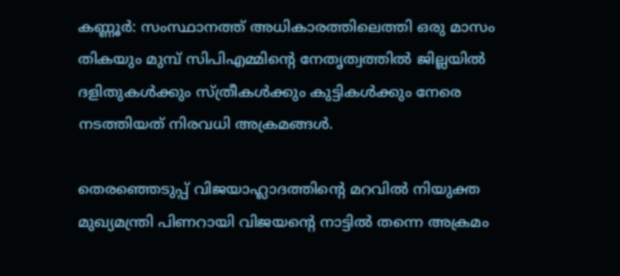കണ്ണൂര്‍: സംസ്ഥാനത്ത് അധികാരത്തിലെത്തി ഒരു മാസം തികയും മുമ്പ് സിപിഎമ്മിന്റെ നേതൃത്വത്തില്‍ ജില്ലയില്‍ ദളിതുകള്‍ക്കും സ്ത്രീകള്‍ക്കും കുട്ടികള്‍ക്കും നേരെ നടത്തിയത് നിരവധി അക്രമങ്ങള്‍.

തെരഞ്ഞെടുപ്പ് വിജയാഹ്ലാദത്തിന്റെ മറവില്‍ നിയുക്ത മുഖ്യമന്ത്രി പിണറായി വിജയന്റെ നാട്ടില്‍ തന്നെ അക്രമം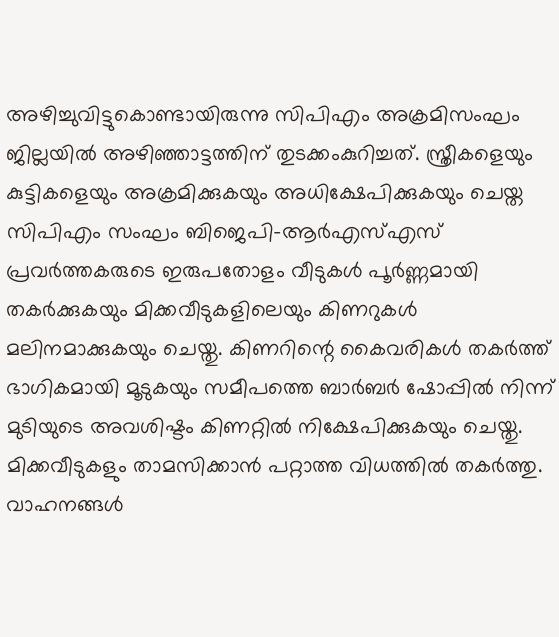അഴിച്ചുവിട്ടുകൊണ്ടായിരുന്നു സിപിഎം അക്രമിസംഘം ജില്ലയില്‍ അഴിഞ്ഞാട്ടത്തിന് തുടക്കംകുറിച്ചത്. സ്ത്രീകളെയും കുട്ടികളെയും അക്രമിക്കുകയും അധിക്ഷേപിക്കുകയും ചെയ്ത സിപിഎം സംഘം ബിജെപി-ആര്‍എസ്എസ് പ്രവര്‍ത്തകരുടെ ഇരുപതോളം വീടുകള്‍ പൂര്‍ണ്ണമായി തകര്‍ക്കുകയും മിക്കവീടുകളിലെയും കിണറുകള്‍ മലിനമാക്കുകയും ചെയ്തു. കിണറിന്റെ കൈവരികള്‍ തകര്‍ത്ത് ഭാഗികമായി മൂടുകയും സമീപത്തെ ബാര്‍ബര്‍ ഷോപ്പില്‍ നിന്ന് മുടിയുടെ അവശിഷ്ടം കിണറ്റില്‍ നിക്ഷേപിക്കുകയും ചെയ്തു. മിക്കവീടുകളും താമസിക്കാന്‍ പറ്റാത്ത വിധത്തില്‍ തകര്‍ത്തു. വാഹനങ്ങള്‍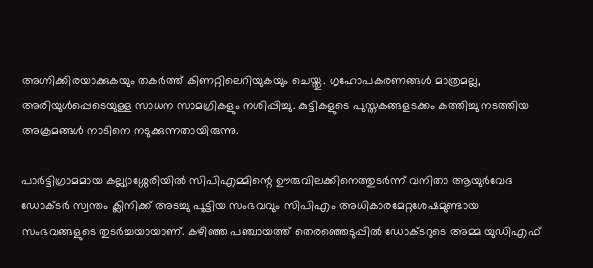അഗ്നിക്കിരയാക്കുകയും തകര്‍ത്ത് കിണറ്റിലെറിയുകയും ചെയ്തു. ഗൃഹോപകരണങ്ങള്‍ മാത്രമല്ല, അരിയുള്‍പ്പെടെയുള്ള സാധന സാമഗ്രികളും നശിപ്പിച്ചു. കുട്ടികളുടെ പുസ്തകങ്ങളടക്കം കത്തിച്ചു നടത്തിയ അക്രമങ്ങള്‍ നാടിനെ നടുക്കുന്നതായിരുന്നു.

പാര്‍ട്ടിഗ്രാമമായ കല്ല്യാശ്ശേരിയില്‍ സിപിഎമ്മിന്റെ ഊരുവിലക്കിനെത്തുടര്‍ന്ന് വനിതാ ആയുര്‍വേദ ഡോക്ടര്‍ സ്വന്തം ക്ലിനിക്ക് അടച്ചു പൂട്ടിയ സംഭവവും സിപിഎം അധികാരമേറ്റശേഷമുണ്ടായ സംഭവങ്ങളുടെ തുടര്‍ച്ചയായാണ്. കഴിഞ്ഞ പഞ്ചായത്ത് തെരഞ്ഞെടുപ്പില്‍ ഡോക്ടറുടെ അമ്മ യുഡിഎഫ്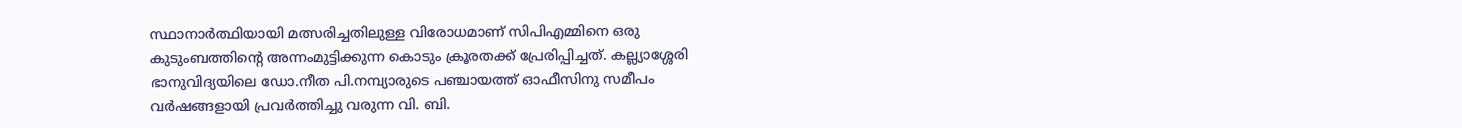സ്ഥാനാര്‍ത്ഥിയായി മത്സരിച്ചതിലുള്ള വിരോധമാണ് സിപിഎമ്മിനെ ഒരു കുടുംബത്തിന്റെ അന്നംമുട്ടിക്കുന്ന കൊടും ക്രൂരതക്ക് പ്രേരിപ്പിച്ചത്. കല്ല്യാശ്ശേരി ഭാനുവിദ്യയിലെ ഡോ.നീത പി.നമ്പ്യാരുടെ പഞ്ചായത്ത് ഓഫീസിനു സമീപം വര്‍ഷങ്ങളായി പ്രവര്‍ത്തിച്ചു വരുന്ന വി. ബി.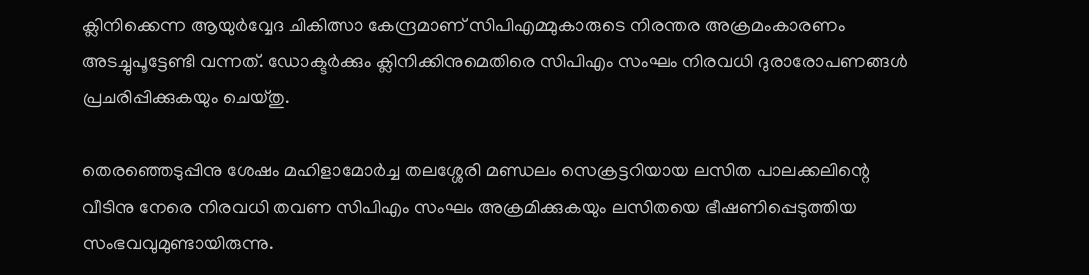ക്ലിനിക്കെന്ന ആയുര്‍വ്വേദ ചികിത്സാ കേന്ദ്രമാണ് സിപിഎമ്മുകാരുടെ നിരന്തര അക്രമംകാരണം അടച്ചുപൂട്ടേണ്ടി വന്നത്. ഡോക്ടര്‍ക്കും ക്ലിനിക്കിനുമെതിരെ സിപിഎം സംഘം നിരവധി ദുരാരോപണങ്ങള്‍ പ്രചരിപ്പിക്കുകയും ചെയ്തു.

തെരഞ്ഞെടുപ്പിനു ശേഷം മഹിളാമോര്‍ച്ച തലശ്ശേരി മണ്ഡലം സെക്രട്ടറിയായ ലസിത പാലക്കലിന്റെ വീടിനു നേരെ നിരവധി തവണ സിപിഎം സംഘം അക്രമിക്കുകയും ലസിതയെ ഭീഷണിപ്പെടുത്തിയ സംഭവവുമുണ്ടായിരുന്നു.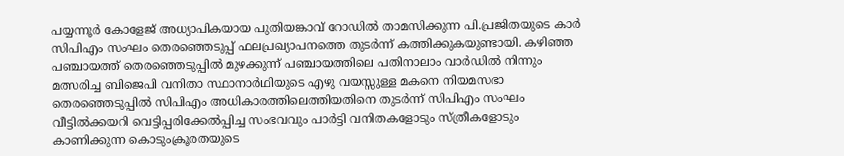പയ്യന്നൂര്‍ കോളേജ് അധ്യാപികയായ പുതിയങ്കാവ് റോഡില്‍ താമസിക്കുന്ന പി.പ്രജിതയുടെ കാര്‍ സിപിഎം സംഘം തെരഞ്ഞെടുപ്പ് ഫലപ്രഖ്യാപനത്തെ തുടര്‍ന്ന് കത്തിക്കുകയുണ്ടായി. കഴിഞ്ഞ പഞ്ചായത്ത് തെരഞ്ഞെടുപ്പില്‍ മുഴക്കുന്ന് പഞ്ചായത്തിലെ പതിനാലാം വാര്‍ഡില്‍ നിന്നും മത്സരിച്ച ബിജെപി വനിതാ സ്ഥാനാര്‍ഥിയുടെ എഴു വയസ്സുള്ള മകനെ നിയമസഭാ തെരഞ്ഞെടുപ്പില്‍ സിപിഎം അധികാരത്തിലെത്തിയതിനെ തുടര്‍ന്ന് സിപിഎം സംഘം വീട്ടില്‍ക്കയറി വെട്ടിപ്പരിക്കേല്‍പ്പിച്ച സംഭവവും പാര്‍ട്ടി വനിതകളോടും സ്ത്രീകളോടും കാണിക്കുന്ന കൊടുംക്രൂരതയുടെ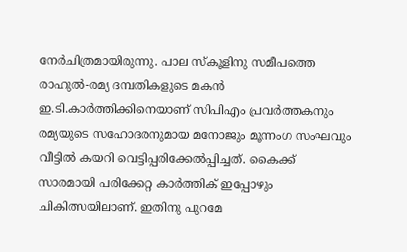നേര്‍ചിത്രമായിരുന്നു. പാല സ്‌കൂളിനു സമീപത്തെ രാഹുല്‍-രമ്യ ദമ്പതികളുടെ മകന്‍ ഇ.ടി.കാര്‍ത്തിക്കിനെയാണ് സിപിഎം പ്രവര്‍ത്തകനും രമ്യയുടെ സഹോദരനുമായ മനോജും മൂന്നംഗ സംഘവും വീട്ടില്‍ കയറി വെട്ടിപ്പരിക്കേല്‍പ്പിച്ചത്. കൈക്ക് സാരമായി പരിക്കേറ്റ കാര്‍ത്തിക് ഇപ്പോഴും ചികിത്സയിലാണ്. ഇതിനു പുറമേ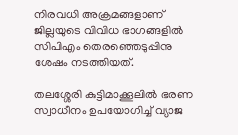നിരവധി അക്രമങ്ങളാണ് ജില്ലയുടെ വിവിധ ഭാഗങ്ങളില്‍ സിപിഎം തെരഞ്ഞെടുപ്പിനു ശേഷം നടത്തിയത്.

തലശ്ശേരി കുട്ടിമാക്കൂലില്‍ ഭരണ സ്വാധീനം ഉപയോഗിച്ച് വ്യാജ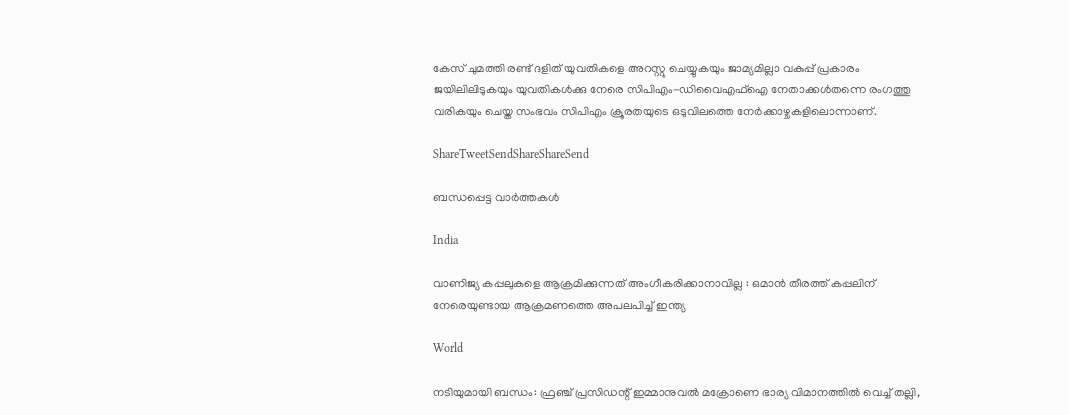കേസ് ചുമത്തി രണ്ട് ദളിത് യുവതികളെ അറസ്റ്റു ചെയ്യുകയും ജാമ്യമില്ലാ വകുപ്പ് പ്രകാരം ജയിലിലിടുകയും യുവതികള്‍ക്കു നേരെ സിപിഎം-ഡിവൈഎഫ്‌ഐ നേതാക്കള്‍തന്നെ രംഗത്തു വരികയും ചെയ്ത സംഭവം സിപിഎം ക്രൂരതയുടെ ഒടുവിലത്തെ നേര്‍ക്കാഴ്ചകളിലൊന്നാണ്.

ShareTweetSendShareShareSend

ബന്ധപ്പെട്ട വാര്‍ത്തകള്‍

India

വാണിജ്യ കപ്പലുകളെ ആക്രമിക്കുന്നത് അംഗീകരിക്കാനാവില്ല : ഒമാൻ തീരത്ത് കപ്പലിന് നേരെയുണ്ടായ ആക്രമണത്തെ അപലപിച്ച് ഇന്ത്യ

World

നടിയുമായി ബന്ധം: ഫ്രഞ്ച് പ്രസിഡന്റ് ഇമ്മാനുവൽ മക്രോണെ ഭാര്യ വിമാനത്തില്‍ വെച്ച് തല്ലി,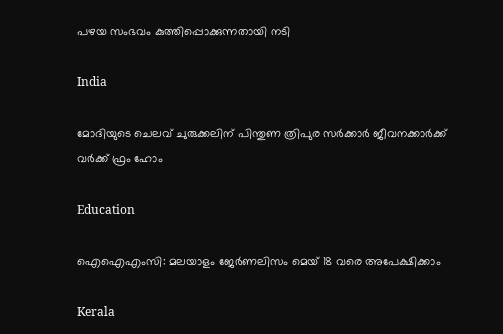പഴയ സംഭവം കുത്തിപ്പൊക്കുന്നതായി നടി

India

മോദിയുടെ ചെലവ് ചുരുക്കലിന് പിന്തുണ ത്രിപുര സര്‍ക്കാര്‍ ജീവനക്കാര്‍ക്ക് വര്‍ക്ക് ഫ്രം ഹോം

Education

ഐഐഎംസി: മലയാളം ജേര്‍ണലിസം മെയ് 18 വരെ അപേക്ഷിക്കാം

Kerala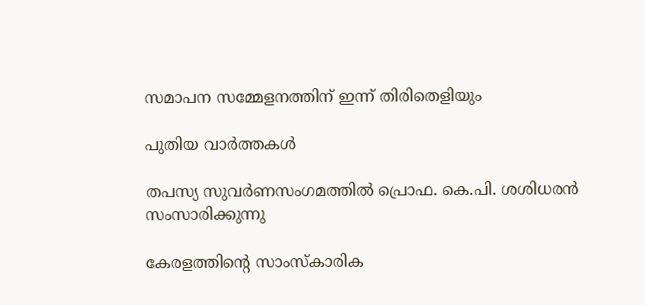സമാപന സമ്മേളനത്തിന് ഇന്ന് തിരിതെളിയും

പുതിയ വാര്‍ത്തകള്‍

തപസ്യ സുവര്‍ണസംഗമത്തില്‍ പ്രൊഫ. കെ.പി. ശശിധരന്‍ സംസാരിക്കുന്നു

കേരളത്തിന്റെ സാംസ്‌കാരിക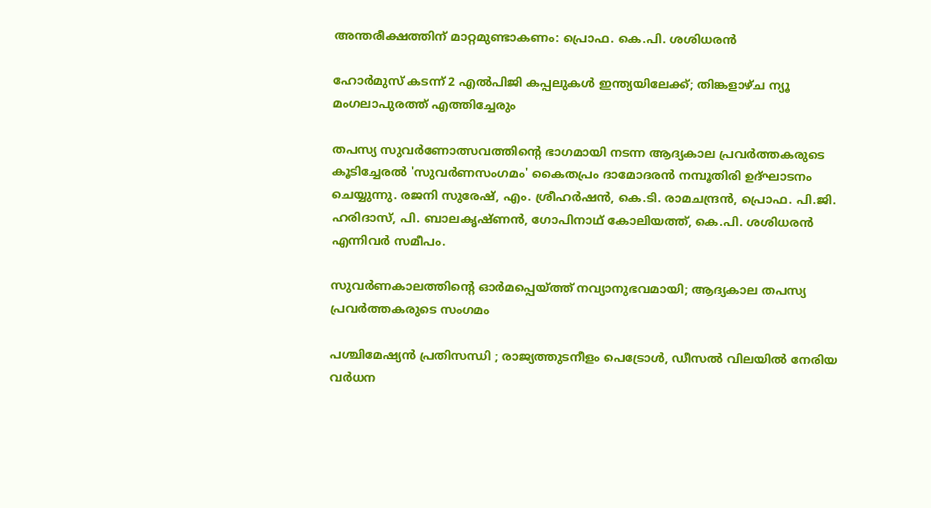അന്തരീക്ഷത്തിന് മാറ്റമുണ്ടാകണം: പ്രൊഫ. കെ.പി. ശശിധരന്‍

ഹോർമുസ് കടന്ന് 2 എൽപിജി കപ്പലുകൾ ഇന്ത്യയിലേക്ക്; തിങ്കളാഴ്ച ന്യൂ മംഗലാപുരത്ത് എത്തിച്ചേരും

തപസ്യ സുവര്‍ണോത്സവത്തിന്റെ ഭാഗമായി നടന്ന ആദ്യകാല പ്രവര്‍ത്തകരുടെ കൂടിച്ചേരല്‍ 'സുവര്‍ണസംഗമം' കൈതപ്രം ദാമോദരന്‍ നമ്പൂതിരി ഉദ്ഘാടനം ചെയ്യുന്നു. രജനി സുരേഷ്, എം. ശ്രീഹര്‍ഷന്‍, കെ.ടി. രാമചന്ദ്രന്‍, പ്രൊഫ. പി.ജി. ഹരിദാസ്, പി. ബാലകൃഷ്ണന്‍, ഗോപിനാഥ് കോലിയത്ത്, കെ.പി. ശശിധരന്‍ എന്നിവര്‍ സമീപം.

സുവര്‍ണകാലത്തിന്റെ ഓര്‍മപ്പെയ്‌ത്ത് നവ്യാനുഭവമായി; ആദ്യകാല തപസ്യ പ്രവര്‍ത്തകരുടെ സംഗമം

പശ്ചിമേഷ്യൻ പ്രതിസന്ധി ; രാജ്യത്തുടനീളം പെട്രോൾ, ഡീസൽ വിലയിൽ നേരിയ വർധന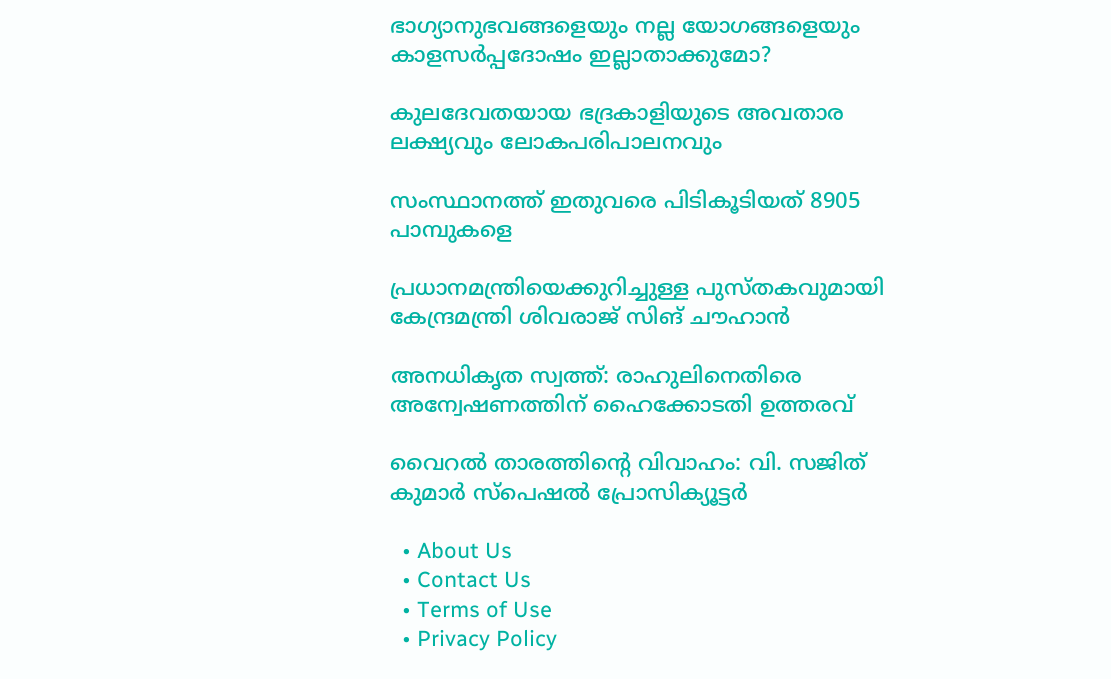ഭാഗ്യാനുഭവങ്ങളെയും നല്ല യോഗങ്ങളെയും കാളസര്‍പ്പദോഷം ഇല്ലാതാക്കുമോ?

കുലദേവതയായ ഭദ്രകാളിയുടെ അവതാര ലക്ഷ്യവും ലോകപരിപാലനവും

സംസ്ഥാനത്ത് ഇതുവരെ പിടികൂടിയത് 8905 പാമ്പുകളെ

പ്രധാനമന്ത്രിയെക്കുറിച്ചുള്ള പുസ്തകവുമായി കേന്ദ്രമന്ത്രി ശിവരാജ് സിങ് ചൗഹാന്‍

അനധികൃത സ്വത്ത്: രാഹുലിനെതിരെ അന്വേഷണത്തിന് ഹൈക്കോടതി ഉത്തരവ്

വൈറല്‍ താരത്തിന്റെ വിവാഹം: വി. സജിത് കുമാര്‍ സ്‌പെഷല്‍ പ്രോസിക്യൂട്ടര്‍

  • About Us
  • Contact Us
  • Terms of Use
  • Privacy Policy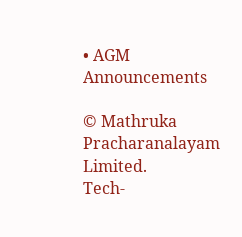• AGM Announcements

© Mathruka Pracharanalayam Limited.
Tech-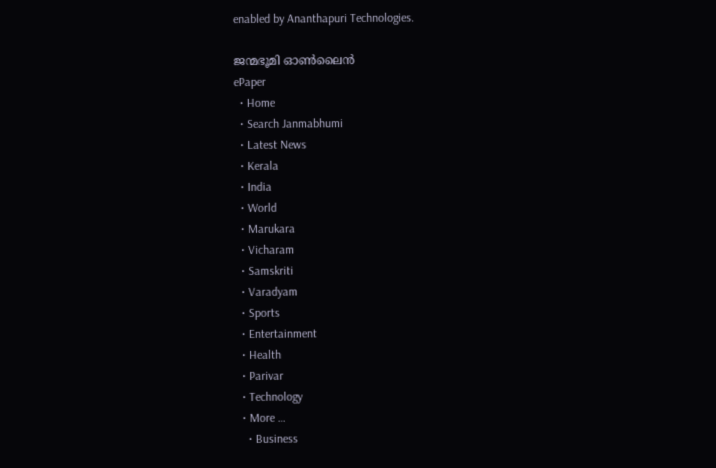enabled by Ananthapuri Technologies.

ജന്മഭൂമി ഓണ്‍ലൈന്‍
ePaper
  • Home
  • Search Janmabhumi
  • Latest News
  • Kerala
  • India
  • World
  • Marukara
  • Vicharam
  • Samskriti
  • Varadyam
  • Sports
  • Entertainment
  • Health
  • Parivar
  • Technology
  • More …
    • Business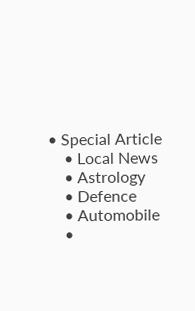• Special Article
    • Local News
    • Astrology
    • Defence
    • Automobile
    •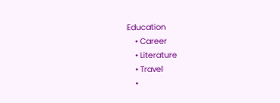Education
    • Career
    • Literature
    • Travel
    •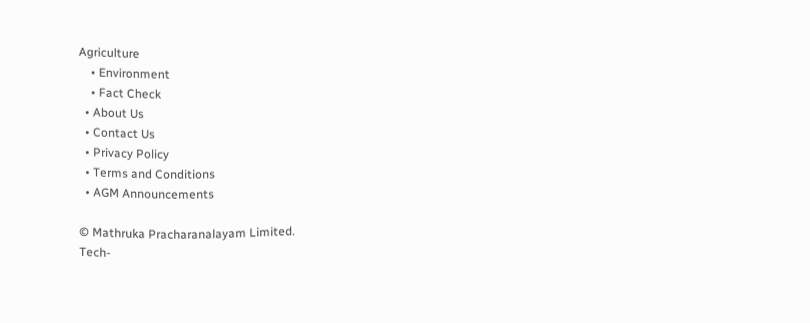Agriculture
    • Environment
    • Fact Check
  • About Us
  • Contact Us
  • Privacy Policy
  • Terms and Conditions
  • AGM Announcements

© Mathruka Pracharanalayam Limited.
Tech-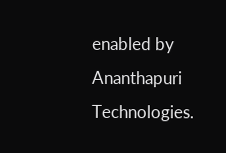enabled by Ananthapuri Technologies.